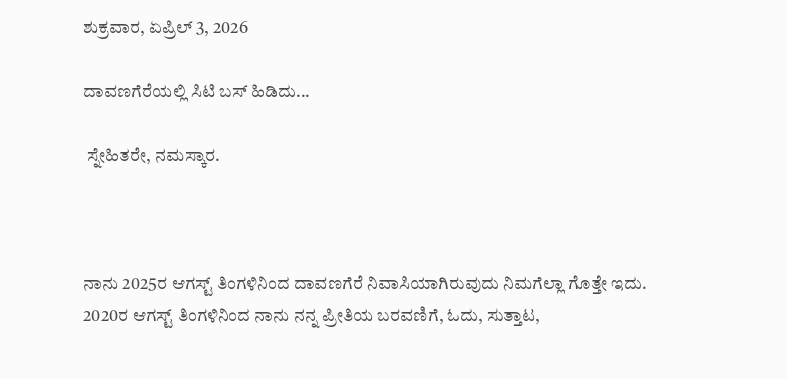ಶುಕ್ರವಾರ, ಏಪ್ರಿಲ್ 3, 2026

ದಾವಣಗೆರೆಯಲ್ಲಿ ಸಿಟಿ ಬಸ್‌ ಹಿಡಿದು...

 ಸ್ನೇಹಿತರೇ, ನಮಸ್ಕಾರ.



ನಾನು 2025ರ ಆಗಸ್ಟ್‌ ತಿಂಗಳಿನಿಂದ ದಾವಣಗೆರೆ ನಿವಾಸಿಯಾಗಿರುವುದು ನಿಮಗೆಲ್ಲಾ ಗೊತ್ತೇ ಇದು. 2020ರ ಆಗಸ್ಟ್‌ ತಿಂಗಳಿನಿಂದ ನಾನು ನನ್ನ ಪ್ರೀತಿಯ ಬರವಣಿಗೆ, ಓದು, ಸುತ್ತಾಟ,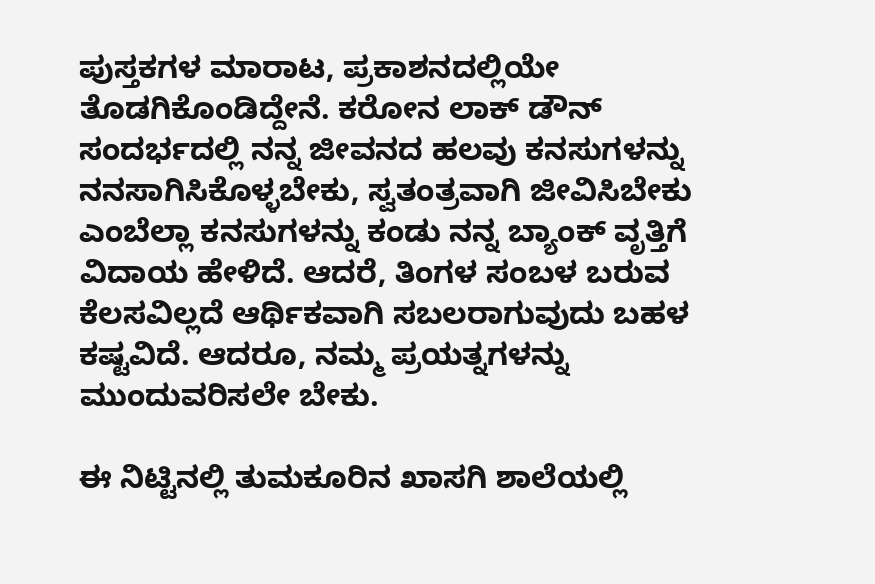ಪುಸ್ತಕಗಳ ಮಾರಾಟ, ಪ್ರಕಾಶನದಲ್ಲಿಯೇ ತೊಡಗಿಕೊಂಡಿದ್ದೇನೆ. ಕರೋನ ಲಾಕ್‌ ಡೌನ್‌ ಸಂದರ್ಭದಲ್ಲಿ ನನ್ನ ಜೀವನದ ಹಲವು ಕನಸುಗಳನ್ನು ನನಸಾಗಿಸಿಕೊಳ್ಳಬೇಕು, ಸ್ವತಂತ್ರವಾಗಿ ಜೀವಿಸಿಬೇಕು ಎಂಬೆಲ್ಲಾ ಕನಸುಗಳನ್ನು ಕಂಡು ನನ್ನ ಬ್ಯಾಂಕ್‌ ವೃತ್ತಿಗೆ ವಿದಾಯ ಹೇಳಿದೆ. ಆದರೆ, ತಿಂಗಳ ಸಂಬಳ ಬರುವ ಕೆಲಸವಿಲ್ಲದೆ ಆರ್ಥಿಕವಾಗಿ ಸಬಲರಾಗುವುದು ಬಹಳ ಕಷ್ಟವಿದೆ. ಆದರೂ, ನಮ್ಮ ಪ್ರಯತ್ನಗಳನ್ನು ಮುಂದುವರಿಸಲೇ ಬೇಕು.

ಈ ನಿಟ್ಟಿನಲ್ಲಿ ತುಮಕೂರಿನ ಖಾಸಗಿ ಶಾಲೆಯಲ್ಲಿ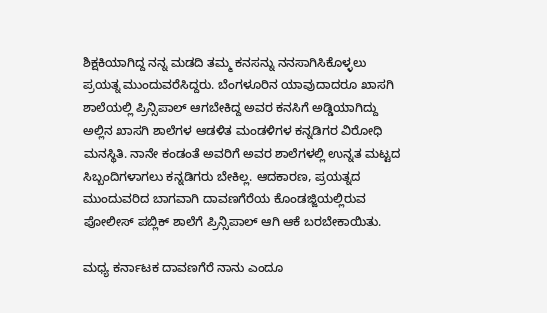ಶಿಕ್ಷಕಿಯಾಗಿದ್ದ ನನ್ನ ಮಡದಿ ತಮ್ಮ ಕನಸನ್ನು ನನಸಾಗಿಸಿಕೊಳ್ಳಲು ಪ್ರಯತ್ನ ಮುಂದುವರೆಸಿದ್ದರು. ಬೆಂಗಳೂರಿನ ಯಾವುದಾದರೂ ಖಾಸಗಿ ಶಾಲೆಯಲ್ಲಿ ಪ್ರಿನ್ಸಿಪಾಲ್‌ ಆಗಬೇಕಿದ್ದ ಅವರ ಕನಸಿಗೆ ಅಡ್ಡಿಯಾಗಿದ್ದು ಅಲ್ಲಿನ ಖಾಸಗಿ ಶಾಲೆಗಳ ಆಡಳಿತ ಮಂಡಳಿಗಳ ಕನ್ನಡಿಗರ ವಿರೋಧಿ ಮನಸ್ಥಿತಿ. ನಾನೇ ಕಂಡಂತೆ ಅವರಿಗೆ ಅವರ ಶಾಲೆಗಳಲ್ಲಿ ಉನ್ನತ ಮಟ್ಟದ ಸಿಬ್ಬಂದಿಗಳಾಗಲು ಕನ್ನಡಿಗರು ಬೇಕಿಲ್ಲ. ಆದಕಾರಣ, ಪ್ರಯತ್ನದ ಮುಂದುವರಿದ ಬಾಗವಾಗಿ ದಾವಣಗೆರೆಯ ಕೊಂಡಜ್ಜಿಯಲ್ಲಿರುವ ಪೋಲೀಸ್‌ ಪಬ್ಲಿಕ್‌ ಶಾಲೆಗೆ ಪ್ರಿನ್ಸಿಪಾಲ್‌ ಆಗಿ ಆಕೆ ಬರಬೇಕಾಯಿತು.

ಮಧ್ಯ ಕರ್ನಾಟಕ ದಾವಣಗೆರೆ ನಾನು ಎಂದೂ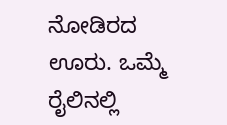ನೋಡಿರದ ಊರು. ಒಮ್ಮೆ ರೈಲಿನಲ್ಲಿ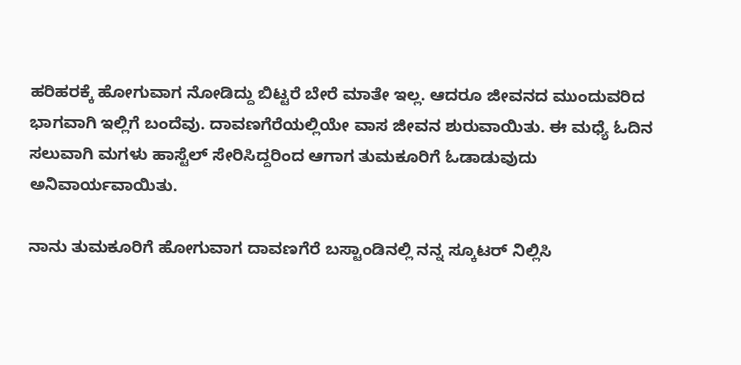ಹರಿಹರಕ್ಕೆ ಹೋಗುವಾಗ ನೋಡಿದ್ದು ಬಿಟ್ಟರೆ ಬೇರೆ ಮಾತೇ ಇಲ್ಲ. ಆದರೂ ಜೀವನದ ಮುಂದುವರಿದ ಭಾಗವಾಗಿ ಇಲ್ಲಿಗೆ ಬಂದೆವು. ದಾವಣಗೆರೆಯಲ್ಲಿಯೇ ವಾಸ ಜೀವನ ಶುರುವಾಯಿತು. ಈ ಮಧ್ಯೆ ಓದಿನ ಸಲುವಾಗಿ ಮಗಳು ಹಾಸ್ಟೆಲ್‌ ಸೇರಿಸಿದ್ದರಿಂದ ಆಗಾಗ ತುಮಕೂರಿಗೆ ಓಡಾಡುವುದು ಅನಿವಾರ್ಯವಾಯಿತು.

ನಾನು ತುಮಕೂರಿಗೆ ಹೋಗುವಾಗ ದಾವಣಗೆರೆ ಬಸ್ಟಾಂಡಿನಲ್ಲಿ ನನ್ನ ಸ್ಕೂಟರ್‌ ನಿಲ್ಲಿಸಿ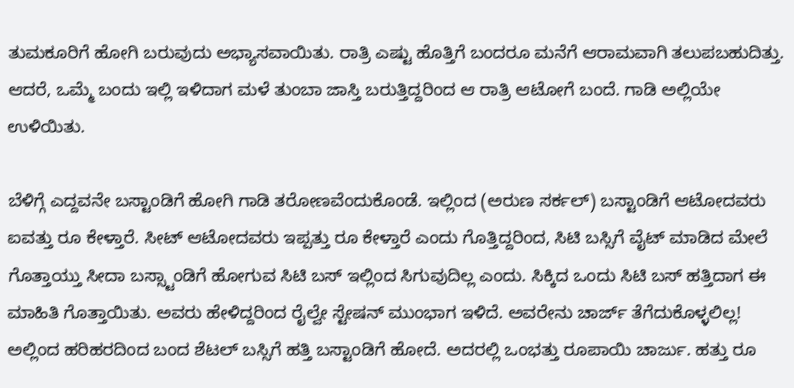ತುಮಕೂರಿಗೆ ಹೋಗಿ ಬರುವುದು ಅಭ್ಯಾಸವಾಯಿತು. ರಾತ್ರಿ ಎಷ್ಟು ಹೊತ್ತಿಗೆ ಬಂದರೂ ಮನೆಗೆ ಆರಾಮವಾಗಿ ತಲುಪಬಹುದಿತ್ತು. ಆದರೆ, ಒಮ್ಮೆ ಬಂದು ಇಲ್ಲಿ ಇಳಿದಾಗ ಮಳೆ ತುಂಬಾ ಜಾಸ್ತಿ ಬರುತ್ತಿದ್ದರಿಂದ ಆ ರಾತ್ರಿ ಆಟೋಗೆ ಬಂದೆ. ಗಾಡಿ ಅಲ್ಲಿಯೇ ಉಳಿಯಿತು.

ಬೆಳಿಗ್ಗೆ ಎದ್ದವನೇ ಬಸ್ಟಾಂಡಿಗೆ ಹೋಗಿ ಗಾಡಿ ತರೋಣವೆಂದುಕೊಂಡೆ. ಇಲ್ಲಿಂದ (ಅರುಣ ಸರ್ಕಲ್) ಬಸ್ಟಾಂಡಿಗೆ ಆಟೋದವರು ಐವತ್ತು ರೂ ಕೇಳ್ತಾರೆ. ಸೀಟ್‌ ಆಟೋದವರು ಇಪ್ಪತ್ತು ರೂ ಕೇಳ್ತಾರೆ ಎಂದು ಗೊತ್ತಿದ್ದರಿಂದ, ಸಿಟಿ ಬಸ್ಸಿಗೆ ವೈಟ್‌ ಮಾಡಿದ ಮೇಲೆ ಗೊತ್ತಾಯ್ತು ಸೀದಾ ಬಸ್ಸ್ಟಾಂಡಿಗೆ ಹೋಗುವ ಸಿಟಿ ಬಸ್‌ ಇಲ್ಲಿಂದ ಸಿಗುವುದಿಲ್ಲ ಎಂದು. ಸಿಕ್ಕಿದ ಒಂದು ಸಿಟಿ ಬಸ್‌ ಹತ್ತಿದಾಗ ಈ ಮಾಹಿತಿ ಗೊತ್ತಾಯಿತು. ಅವರು ಹೇಳಿದ್ದರಿಂದ ರೈಲ್ವೇ ಸ್ಟೇಷನ್‌ ಮುಂಭಾಗ ಇಳಿದೆ. ಅವರೇನು ಚಾರ್ಜ್‌ ತೆಗೆದುಕೊಳ್ಳಲಿಲ್ಲ! ಅಲ್ಲಿಂದ ಹರಿಹರದಿಂದ ಬಂದ ಶೆಟಲ್‌ ಬಸ್ಸಿಗೆ ಹತ್ತಿ ಬಸ್ಟಾಂಡಿಗೆ ಹೋದೆ. ಅದರಲ್ಲಿ ಒಂಭತ್ತು ರೂಪಾಯಿ ಚಾರ್ಜು. ಹತ್ತು ರೂ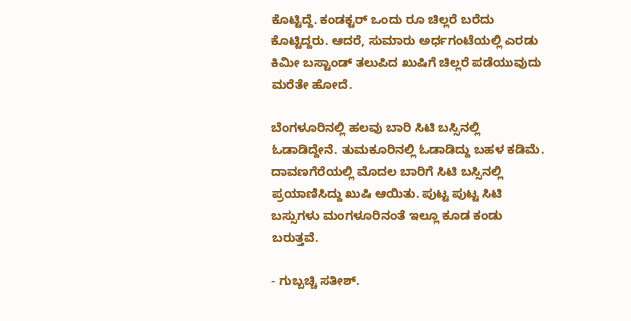ಕೊಟ್ಟಿದ್ದೆ. ಕಂಡಕ್ಟರ್‌ ಒಂದು ರೂ ಚಿಲ್ಲರೆ ಬರೆದು ಕೊಟ್ಟಿದ್ದರು. ಆದರೆ, ಸುಮಾರು ಅರ್ಧಗಂಟೆಯಲ್ಲಿ ಎರಡು ಕಿಮೀ ಬಸ್ಟಾಂಡ್‌ ತಲುಪಿದ ಖುಷಿಗೆ ಚಿಲ್ಲರೆ ಪಡೆಯುವುದು ಮರೆತೇ ಹೋದೆ.

ಬೆಂಗಳೂರಿನಲ್ಲಿ ಹಲವು ಬಾರಿ ಸಿಟಿ ಬಸ್ಸಿನಲ್ಲಿ ಓಡಾಡಿದ್ದೇನೆ. ತುಮಕೂರಿನಲ್ಲಿ ಓಡಾಡಿದ್ದು ಬಹಳ ಕಡಿಮೆ. ದಾವಣಗೆರೆಯಲ್ಲಿ ಮೊದಲ ಬಾರಿಗೆ ಸಿಟಿ ಬಸ್ಸಿನಲ್ಲಿ ಪ್ರಯಾಣಿಸಿದ್ದು ಖುಷಿ ಆಯಿತು. ಪುಟ್ಟ ಪುಟ್ಟ ಸಿಟಿ ಬಸ್ಸುಗಳು ಮಂಗಳೂರಿನಂತೆ ಇಲ್ಲೂ ಕೂಡ ಕಂಡು ಬರುತ್ತವೆ.

- ಗುಬ್ಬಚ್ಚಿ ಸತೀಶ್.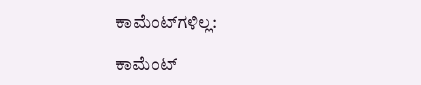ಕಾಮೆಂಟ್‌ಗಳಿಲ್ಲ:

ಕಾಮೆಂಟ್‌‌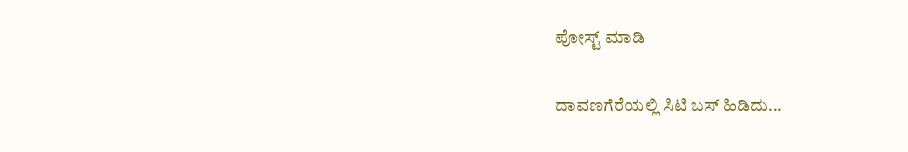ಪೋಸ್ಟ್‌ ಮಾಡಿ

ದಾವಣಗೆರೆಯಲ್ಲಿ ಸಿಟಿ ಬಸ್‌ ಹಿಡಿದು...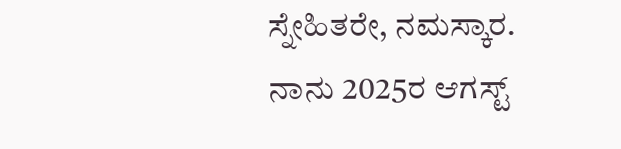ಸ್ನೇಹಿತರೇ, ನಮಸ್ಕಾರ. ನಾನು 2025ರ ಆಗಸ್ಟ್‌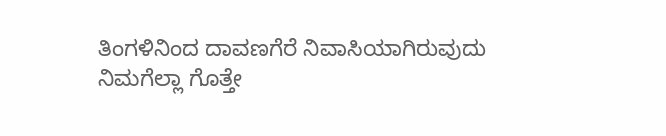ತಿಂಗಳಿನಿಂದ ದಾವಣಗೆರೆ ನಿವಾಸಿಯಾಗಿರುವುದು ನಿಮಗೆಲ್ಲಾ ಗೊತ್ತೇ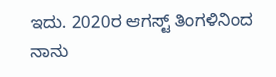ಇದು. 2020ರ ಆಗಸ್ಟ್‌ ತಿಂಗಳಿನಿಂದ ನಾನು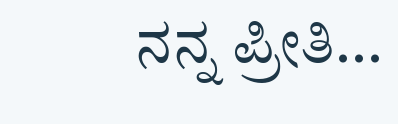ನನ್ನ ಪ್ರೀತಿ...